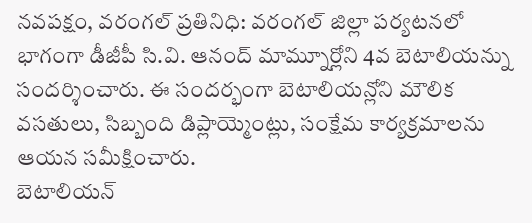నవపక్షం, వరంగల్ ప్రతినిధి: వరంగల్ జిల్లా పర్యటనలో భాగంగా డీజీపీ సి.వి. ఆనంద్ మామ్నూర్లోని 4వ బెటాలియన్ను సందర్శించారు. ఈ సందర్భంగా బెటాలియన్లోని మౌలిక వసతులు, సిబ్బంది డిప్లాయ్మెంట్లు, సంక్షేమ కార్యక్రమాలను ఆయన సమీక్షించారు.
బెటాలియన్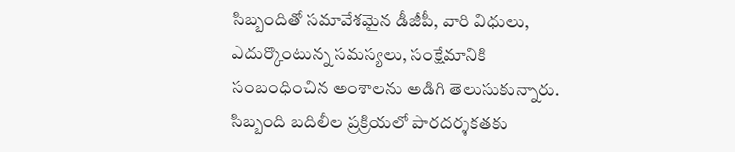సిబ్బందితో సమావేశమైన డీజీపీ, వారి విధులు, ఎదుర్కొంటున్న సమస్యలు, సంక్షేమానికి సంబంధించిన అంశాలను అడిగి తెలుసుకున్నారు. సిబ్బంది బదిలీల ప్రక్రియలో పారదర్శకతకు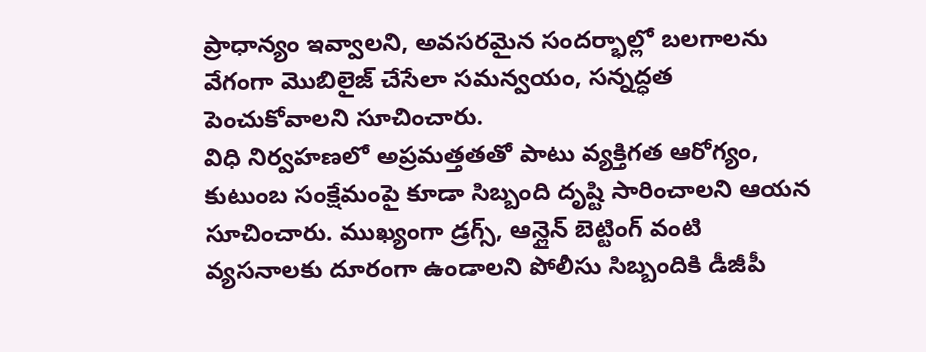ప్రాధాన్యం ఇవ్వాలని, అవసరమైన సందర్భాల్లో బలగాలను వేగంగా మొబిలైజ్ చేసేలా సమన్వయం, సన్నద్ధత పెంచుకోవాలని సూచించారు.
విధి నిర్వహణలో అప్రమత్తతతో పాటు వ్యక్తిగత ఆరోగ్యం, కుటుంబ సంక్షేమంపై కూడా సిబ్బంది దృష్టి సారించాలని ఆయన సూచించారు. ముఖ్యంగా డ్రగ్స్, ఆన్లైన్ బెట్టింగ్ వంటి వ్యసనాలకు దూరంగా ఉండాలని పోలీసు సిబ్బందికి డీజీపీ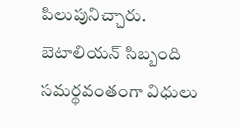పిలుపునిచ్చారు.
బెటాలియన్ సిబ్బంది సమర్థవంతంగా విధులు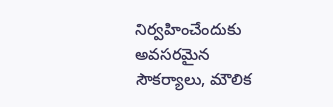నిర్వహించేందుకు అవసరమైన సౌకర్యాలు, మౌలిక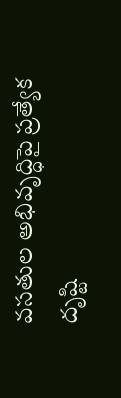వసతుల అభివృద్ధిపై ప్రత్యేక దృష్టి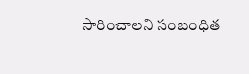సారించాలని సంబంధిత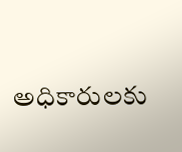అధికారులకు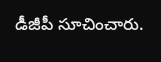డీజీపీ సూచించారు.